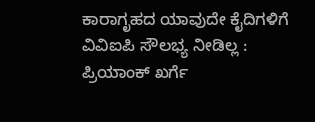ಕಾರಾಗೃಹದ ಯಾವುದೇ ಕೈದಿಗಳಿಗೆ ವಿವಿಐಪಿ ಸೌಲಭ್ಯ ನೀಡಿಲ್ಲ : ಪ್ರಿಯಾಂಕ್ ಖರ್ಗೆ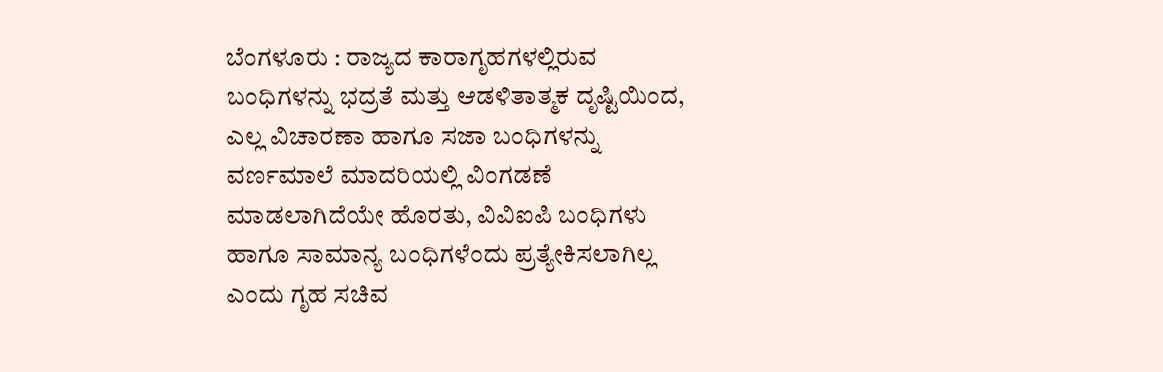ಬೆಂಗಳೂರು : ರಾಜ್ಯದ ಕಾರಾಗೃಹಗಳಲ್ಲಿರುವ ಬಂಧಿಗಳನ್ನು ಭದ್ರತೆ ಮತ್ತು ಆಡಳಿತಾತ್ಮಕ ದೃಷ್ಟಿಯಿಂದ, ಎಲ್ಲ ವಿಚಾರಣಾ ಹಾಗೂ ಸಜಾ ಬಂಧಿಗಳನ್ನು ವರ್ಣಮಾಲೆ ಮಾದರಿಯಲ್ಲಿ ವಿಂಗಡಣೆ ಮಾಡಲಾಗಿದೆಯೇ ಹೊರತು, ವಿವಿಐಪಿ ಬಂಧಿಗಳು ಹಾಗೂ ಸಾಮಾನ್ಯ ಬಂಧಿಗಳೆಂದು ಪ್ರತ್ಯೇಕಿಸಲಾಗಿಲ್ಲ ಎಂದು ಗೃಹ ಸಚಿವ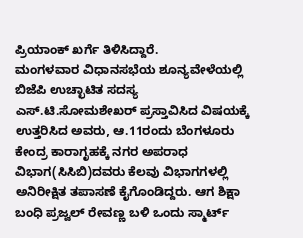ಪ್ರಿಯಾಂಕ್ ಖರ್ಗೆ ತಿಳಿಸಿದ್ದಾರೆ.
ಮಂಗಳವಾರ ವಿಧಾನಸಭೆಯ ಶೂನ್ಯವೇಳೆಯಲ್ಲಿ ಬಿಜೆಪಿ ಉಚ್ಛಾಟಿತ ಸದಸ್ಯ ಎಸ್.ಟಿ.ಸೋಮಶೇಖರ್ ಪ್ರಸ್ತಾವಿಸಿದ ವಿಷಯಕ್ಕೆ ಉತ್ತರಿಸಿದ ಅವರು, ಆ.11ರಂದು ಬೆಂಗಳೂರು ಕೇಂದ್ರ ಕಾರಾಗೃಹಕ್ಕೆ ನಗರ ಅಪರಾಧ ವಿಭಾಗ(ಸಿಸಿಬಿ)ದವರು ಕೆಲವು ವಿಭಾಗಗಳಲ್ಲಿ ಅನಿರೀಕ್ಷಿತ ತಪಾಸಣೆ ಕೈಗೊಂಡಿದ್ದರು. ಆಗ ಶಿಕ್ಷಾ ಬಂಧಿ ಪ್ರಜ್ವಲ್ ರೇವಣ್ಣ ಬಳಿ ಒಂದು ಸ್ಮಾರ್ಟ್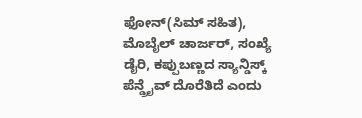ಫೋನ್(ಸಿಮ್ ಸಹಿತ), ಮೊಬೈಲ್ ಚಾರ್ಜರ್, ಸಂಖ್ಯೆ ಡೈರಿ, ಕಪ್ಪುಬಣ್ಣದ ಸ್ಯಾನ್ಡಿಸ್ಕ್ ಪೆನ್ಡ್ರೈವ್ ದೊರೆತಿದೆ ಎಂದು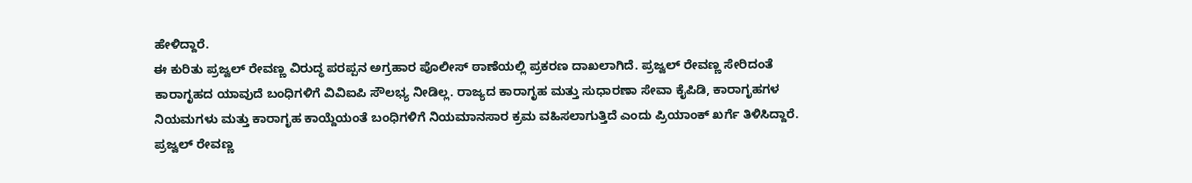ಹೇಳಿದ್ದಾರೆ.
ಈ ಕುರಿತು ಪ್ರಜ್ವಲ್ ರೇವಣ್ಣ ವಿರುದ್ಧ ಪರಪ್ಪನ ಅಗ್ರಹಾರ ಪೊಲೀಸ್ ಠಾಣೆಯಲ್ಲಿ ಪ್ರಕರಣ ದಾಖಲಾಗಿದೆ. ಪ್ರಜ್ವಲ್ ರೇವಣ್ಣ ಸೇರಿದಂತೆ ಕಾರಾಗೃಹದ ಯಾವುದೆ ಬಂಧಿಗಳಿಗೆ ವಿವಿಐಪಿ ಸೌಲಭ್ಯ ನೀಡಿಲ್ಲ. ರಾಜ್ಯದ ಕಾರಾಗೃಹ ಮತ್ತು ಸುಧಾರಣಾ ಸೇವಾ ಕೈಪಿಡಿ, ಕಾರಾಗೃಹಗಳ ನಿಯಮಗಳು ಮತ್ತು ಕಾರಾಗೃಹ ಕಾಯ್ದೆಯಂತೆ ಬಂಧಿಗಳಿಗೆ ನಿಯಮಾನಸಾರ ಕ್ರಮ ವಹಿಸಲಾಗುತ್ತಿದೆ ಎಂದು ಪ್ರಿಯಾಂಕ್ ಖರ್ಗೆ ತಿಳಿಸಿದ್ದಾರೆ.
ಪ್ರಜ್ವಲ್ ರೇವಣ್ಣ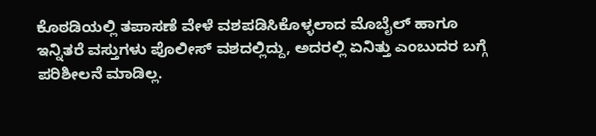ಕೊಠಡಿಯಲ್ಲಿ ತಪಾಸಣೆ ವೇಳೆ ವಶಪಡಿಸಿಕೊಳ್ಳಲಾದ ಮೊಬೈಲ್ ಹಾಗೂ ಇನ್ನಿತರೆ ವಸ್ತುಗಳು ಪೊಲೀಸ್ ವಶದಲ್ಲಿದ್ದು, ಅದರಲ್ಲಿ ಏನಿತ್ತು ಎಂಬುದರ ಬಗ್ಗೆ ಪರಿಶೀಲನೆ ಮಾಡಿಲ್ಲ.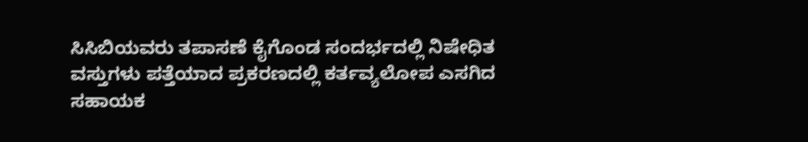ಸಿಸಿಬಿಯವರು ತಪಾಸಣೆ ಕೈಗೊಂಡ ಸಂದರ್ಭದಲ್ಲಿ ನಿಷೇಧಿತ ವಸ್ತುಗಳು ಪತ್ತೆಯಾದ ಪ್ರಕರಣದಲ್ಲಿ ಕರ್ತವ್ಯಲೋಪ ಎಸಗಿದ ಸಹಾಯಕ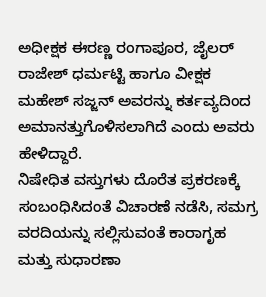ಅಧೀಕ್ಷಕ ಈರಣ್ಣ ರಂಗಾಪೂರ, ಜೈಲರ್ ರಾಜೇಶ್ ಧರ್ಮಟ್ಟಿ ಹಾಗೂ ವೀಕ್ಷಕ ಮಹೇಶ್ ಸಜ್ಜನ್ ಅವರನ್ನು ಕರ್ತವ್ಯದಿಂದ ಅಮಾನತ್ತುಗೊಳಿಸಲಾಗಿದೆ ಎಂದು ಅವರು ಹೇಳಿದ್ದಾರೆ.
ನಿಷೇಧಿತ ವಸ್ತುಗಳು ದೊರೆತ ಪ್ರಕರಣಕ್ಕೆ ಸಂಬಂಧಿಸಿದಂತೆ ವಿಚಾರಣೆ ನಡೆಸಿ, ಸಮಗ್ರ ವರದಿಯನ್ನು ಸಲ್ಲಿಸುವಂತೆ ಕಾರಾಗೃಹ ಮತ್ತು ಸುಧಾರಣಾ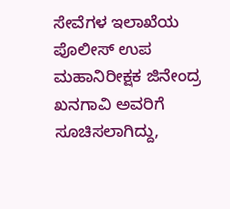ಸೇವೆಗಳ ಇಲಾಖೆಯ ಪೊಲೀಸ್ ಉಪ ಮಹಾನಿರೀಕ್ಷಕ ಜಿನೇಂದ್ರ ಖನಗಾವಿ ಅವರಿಗೆ ಸೂಚಿಸಲಾಗಿದ್ದು,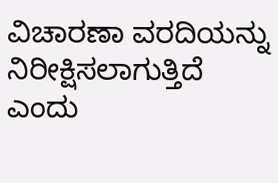ವಿಚಾರಣಾ ವರದಿಯನ್ನು ನಿರೀಕ್ಷಿಸಲಾಗುತ್ತಿದೆ ಎಂದು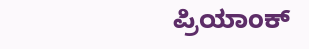ಪ್ರಿಯಾಂಕ್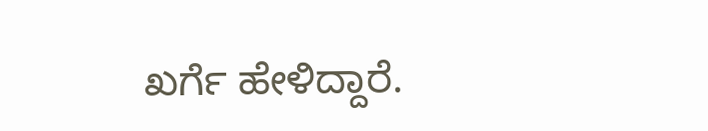ಖರ್ಗೆ ಹೇಳಿದ್ದಾರೆ.